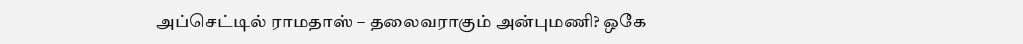அப்செட்டில் ராமதாஸ் – தலைவராகும் அன்புமணி? ஒகே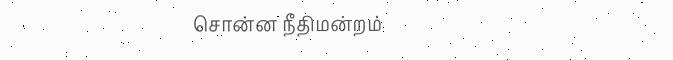சொன்ன நீதிமன்றம்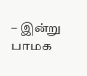– இன்று பாமக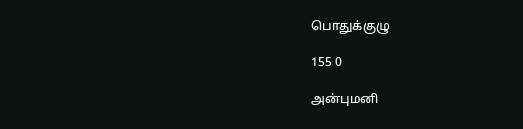பொதுக்குழு

155 0

அன்புமனி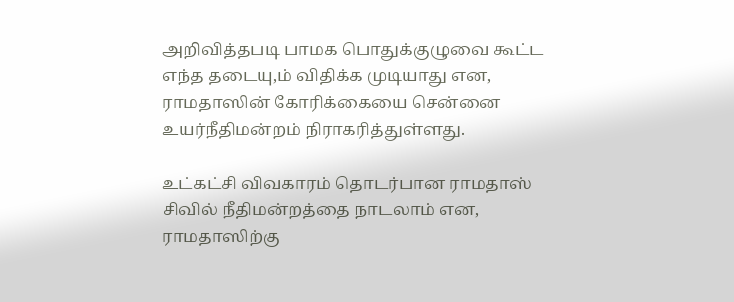அறிவித்தபடி பாமக பொதுக்குழுவை கூட்ட எந்த தடையு,ம் விதிக்க முடியாது என, ராமதாஸின் கோரிக்கையை சென்னை உயர்நீதிமன்றம் நிராகரித்துள்ளது.

உட்கட்சி விவகாரம் தொடர்பான ராமதாஸ் சிவில் நீதிமன்றத்தை நாடலாம் என, ராமதாஸிற்கு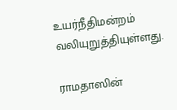உயர்நீதிமன்றம் வலியுறுத்தியுள்ளது.

ராமதாஸின்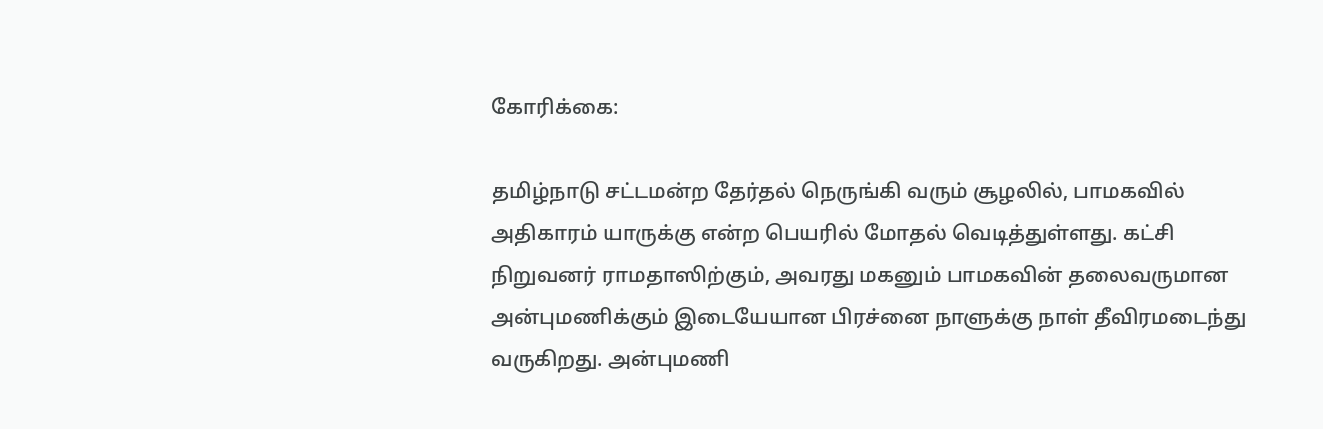கோரிக்கை:

தமிழ்நாடு சட்டமன்ற தேர்தல் நெருங்கி வரும் சூழலில், பாமகவில் அதிகாரம் யாருக்கு என்ற பெயரில் மோதல் வெடித்துள்ளது. கட்சி நிறுவனர் ராமதாஸிற்கும், அவரது மகனும் பாமகவின் தலைவருமான அன்புமணிக்கும் இடையேயான பிரச்னை நாளுக்கு நாள் தீவிரமடைந்து வருகிறது. அன்புமணி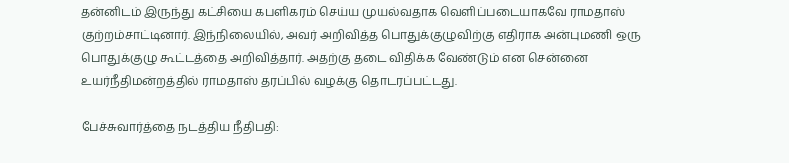தன்னிடம் இருந்து கட்சியை கபளிகரம் செய்ய முயல்வதாக வெளிப்படையாகவே ராமதாஸ் குற்றம்சாட்டினார். இந்நிலையில், அவர் அறிவித்த பொதுக்குழுவிற்கு எதிராக அன்புமணி ஒரு பொதுக்குழு கூட்டத்தை அறிவித்தார். அதற்கு தடை விதிக்க வேண்டும் என சென்னை உயர்நீதிமன்றத்தில் ராமதாஸ் தரப்பில் வழக்கு தொடரப்பட்டது.

பேச்சுவார்த்தை நடத்திய நீதிபதி: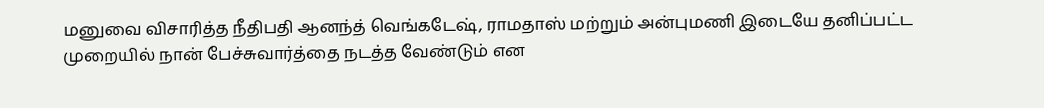மனுவை விசாரித்த நீதிபதி ஆனந்த் வெங்கடேஷ், ராமதாஸ் மற்றும் அன்புமணி இடையே தனிப்பட்ட முறையில் நான் பேச்சுவார்த்தை நடத்த வேண்டும் என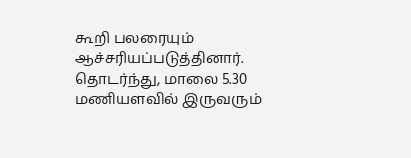கூறி பலரையும் ஆச்சரியப்படுத்தினார். தொடர்ந்து, மாலை 5.30 மணியளவில் இருவரும்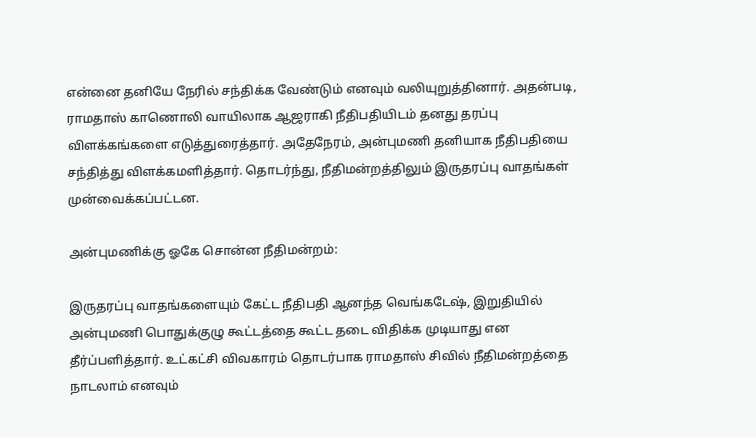என்னை தனியே நேரில் சந்திக்க வேண்டும் எனவும் வலியுறுத்தினார். அதன்படி, ராமதாஸ் காணொலி வாயிலாக ஆஜராகி நீதிபதியிடம் தனது தரப்பு விளக்கங்களை எடுத்துரைத்தார். அதேநேரம், அன்புமணி தனியாக நீதிபதியை சந்தித்து விளக்கமளித்தார். தொடர்ந்து, நீதிமன்றத்திலும் இருதரப்பு வாதங்கள் முன்வைக்கப்பட்டன.

அன்புமணிக்கு ஓகே சொன்ன நீதிமன்றம்:

இருதரப்பு வாதங்களையும் கேட்ட நீதிபதி ஆனந்த வெங்கடேஷ், இறுதியில் அன்புமணி பொதுக்குழு கூட்டத்தை கூட்ட தடை விதிக்க முடியாது என தீர்ப்பளித்தார். உட்கட்சி விவகாரம் தொடர்பாக ராமதாஸ் சிவில் நீதிமன்றத்தை நாடலாம் எனவும்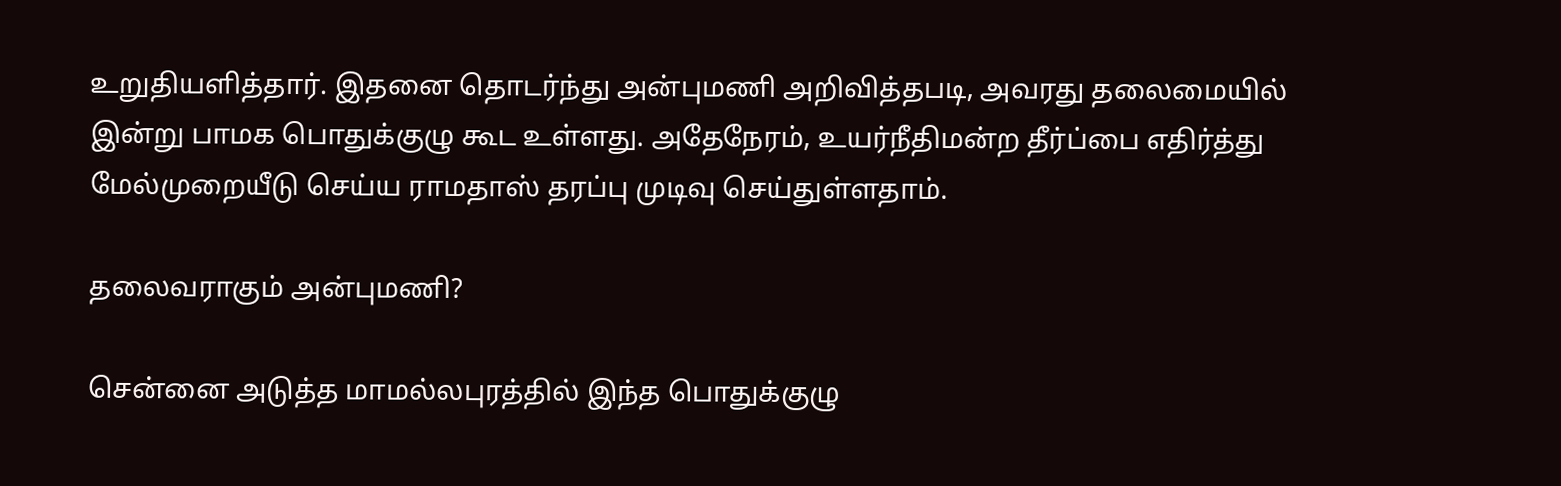உறுதியளித்தார். இதனை தொடர்ந்து அன்புமணி அறிவித்தபடி, அவரது தலைமையில் இன்று பாமக பொதுக்குழு கூட உள்ளது. அதேநேரம், உயர்நீதிமன்ற தீர்ப்பை எதிர்த்து மேல்முறையீடு செய்ய ராமதாஸ் தரப்பு முடிவு செய்துள்ளதாம்.

தலைவராகும் அன்புமணி?

சென்னை அடுத்த மாமல்லபுரத்தில் இந்த பொதுக்குழு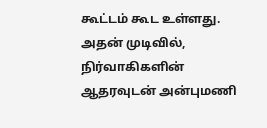கூட்டம் கூட உள்ளது. அதன் முடிவில், நிர்வாகிகளின் ஆதரவுடன் அன்புமணி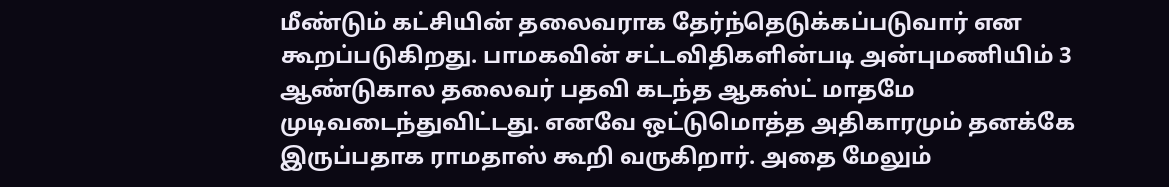மீண்டும் கட்சியின் தலைவராக தேர்ந்தெடுக்கப்படுவார் என கூறப்படுகிறது. பாமகவின் சட்டவிதிகளின்படி அன்புமணியிம் 3 ஆண்டுகால தலைவர் பதவி கடந்த ஆகஸ்ட் மாதமே முடிவடைந்துவிட்டது. எனவே ஒட்டுமொத்த அதிகாரமும் தனக்கே இருப்பதாக ராமதாஸ் கூறி வருகிறார். அதை மேலும்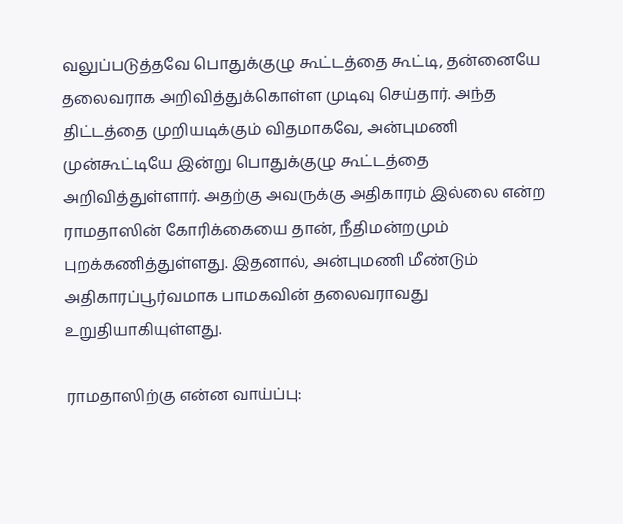வலுப்படுத்தவே பொதுக்குழு கூட்டத்தை கூட்டி, தன்னையே தலைவராக அறிவித்துக்கொள்ள முடிவு செய்தார். அந்த திட்டத்தை முறியடிக்கும் விதமாகவே, அன்புமணி முன்கூட்டியே இன்று பொதுக்குழு கூட்டத்தை அறிவித்துள்ளார். அதற்கு அவருக்கு அதிகாரம் இல்லை என்ற ராமதாஸின் கோரிக்கையை தான், நீதிமன்றமும் புறக்கணித்துள்ளது. இதனால், அன்புமணி மீண்டும் அதிகாரப்பூர்வமாக பாமகவின் தலைவராவது உறுதியாகியுள்ளது.

ராமதாஸிற்கு என்ன வாய்ப்பு: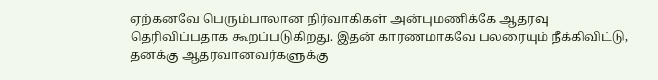ஏற்கனவே பெரும்பாலான நிர்வாகிகள் அன்புமணிக்கே ஆதரவு தெரிவிப்பதாக கூறப்படுகிறது. இதன் காரணமாகவே பலரையும் நீக்கிவிட்டு, தனக்கு ஆதரவானவர்களுக்கு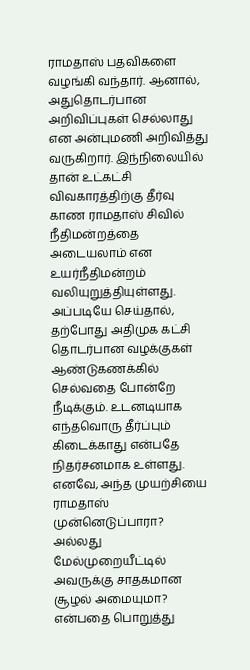ராமதாஸ் பதவிகளை வழங்கி வந்தார். ஆனால், அதுதொடர்பான அறிவிப்புகள் செல்லாது என அன்புமணி அறிவித்து வருகிறார். இந்நிலையில் தான் உட்கட்சி விவகாரத்திற்கு தீர்வு காண ராமதாஸ் சிவில் நீதிமன்றத்தை அடையலாம் என உயர்நீதிமன்றம் வலியுறுத்தியுள்ளது. அப்படியே செய்தால், தற்போது அதிமுக கட்சி தொடர்பான வழக்குகள் ஆண்டுகணக்கில் செல்வதை போன்றே நீடிக்கும். உடனடியாக எந்தவொரு தீர்ப்பும் கிடைக்காது என்பதே நிதர்சனமாக உள்ளது. எனவே, அந்த முயற்சியை ராமதாஸ் முன்னெடுப்பாரா? அல்லது மேல்முறையீட்டில் அவருக்கு சாதகமான சூழல் அமையுமா? என்பதை பொறுத்து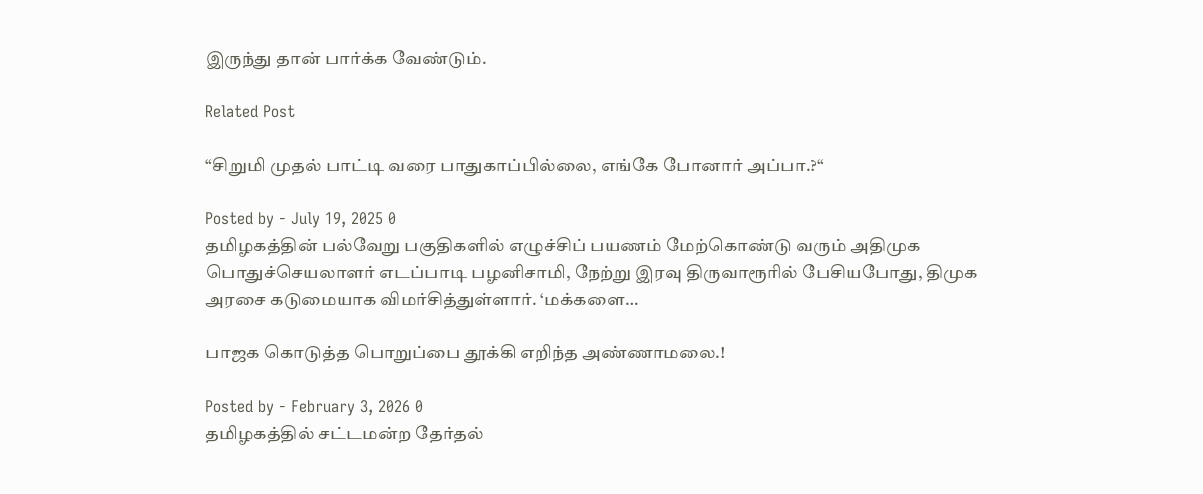இருந்து தான் பார்க்க வேண்டும்.

Related Post

“சிறுமி முதல் பாட்டி வரை பாதுகாப்பில்லை, எங்கே போனார் அப்பா.?“

Posted by - July 19, 2025 0
தமிழகத்தின் பல்வேறு பகுதிகளில் எழுச்சிப் பயணம் மேற்கொண்டு வரும் அதிமுக பொதுச்செயலாளர் எடப்பாடி பழனிசாமி, நேற்று இரவு திருவாரூரில் பேசியபோது, திமுக அரசை கடுமையாக விமர்சித்துள்ளார். ‘மக்களை…

பாஜக கொடுத்த பொறுப்பை தூக்கி எறிந்த அண்ணாமலை.!

Posted by - February 3, 2026 0
தமிழகத்தில் சட்டமன்ற தேர்தல்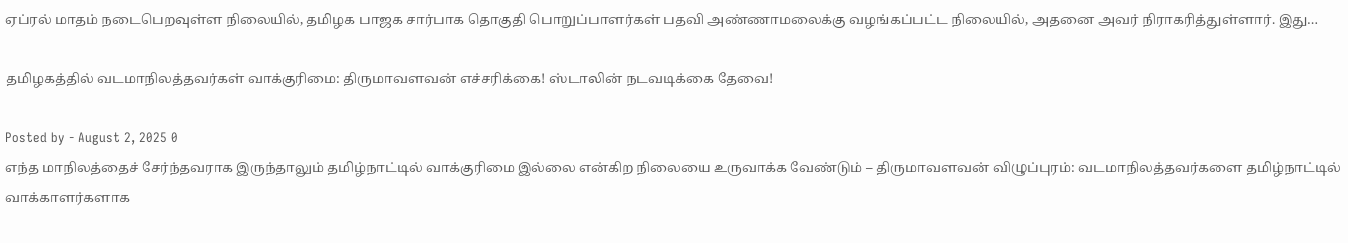ஏப்ரல் மாதம் நடைபெறவுள்ள நிலையில், தமிழக பாஜக சார்பாக தொகுதி பொறுப்பாளர்கள் பதவி அண்ணாமலைக்கு வழங்கப்பட்ட நிலையில், அதனை அவர் நிராகரித்துள்ளார். இது…

தமிழகத்தில் வடமாநிலத்தவர்கள் வாக்குரிமை: திருமாவளவன் எச்சரிக்கை! ஸ்டாலின் நடவடிக்கை தேவை!

Posted by - August 2, 2025 0
எந்த மாநிலத்தைச் சேர்ந்தவராக இருந்தாலும் தமிழ்நாட்டில் வாக்குரிமை இல்லை என்கிற நிலையை உருவாக்க வேண்டும் – திருமாவளவன் விழுப்புரம்: வடமாநிலத்தவர்களை தமிழ்நாட்டில் வாக்காளர்களாக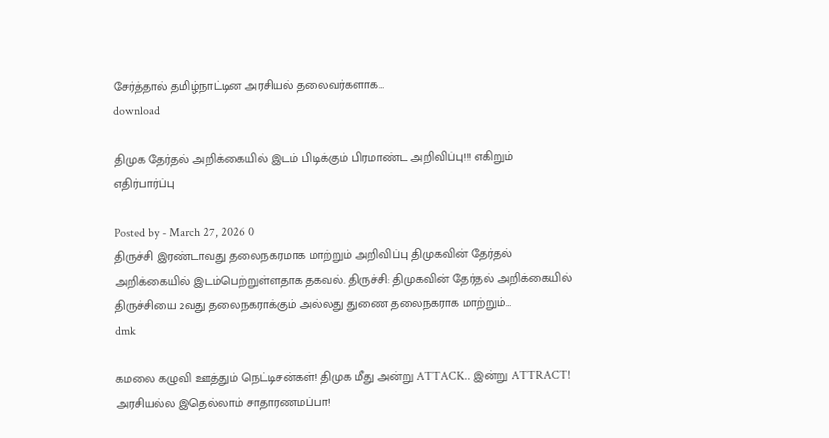சேர்த்தால் தமிழ்நாட்டின அரசியல் தலைவர்களாக…
download

திமுக தேர்தல் அறிக்கையில் இடம் பிடிக்கும் பிரமாண்ட அறிவிப்பு!!! எகிறும் எதிர்பார்ப்பு

Posted by - March 27, 2026 0
திருச்சி இரண்டாவது தலைநகரமாக மாற்றும் அறிவிப்பு திமுகவின் தேர்தல் அறிக்கையில் இடம்பெற்றுள்ளதாக தகவல். திருச்சி: திமுகவின் தேர்தல் அறிக்கையில் திருச்சியை 2வது தலைநகராக்கும் அல்லது துணை தலைநகராக மாற்றும்…
dmk

கமலை கழுவி ஊத்தும் நெட்டிசன்கள்! திமுக மீது அன்று ATTACK.. இன்று ATTRACT! அரசியல்ல இதெல்லாம் சாதாரணமப்பா!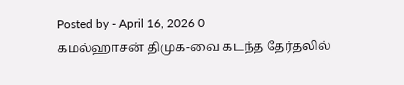Posted by - April 16, 2026 0
கமல்ஹாசன் திமுக-வை கடந்த தேர்தலில்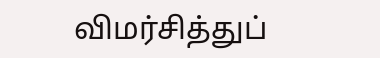விமர்சித்துப்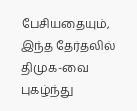பேசியதையும், இந்த தேர்தலில் திமுக-வை புகழ்ந்து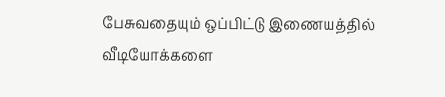பேசுவதையும் ஒப்பிட்டு இணையத்தில் வீடியோக்களை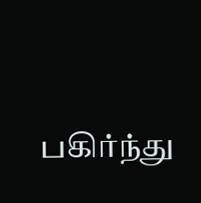பகிர்ந்து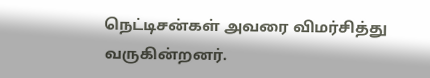நெட்டிசன்கள் அவரை விமர்சித்து வருகின்றனர்.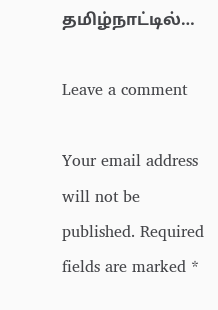தமிழ்நாட்டில்…

Leave a comment

Your email address will not be published. Required fields are marked *